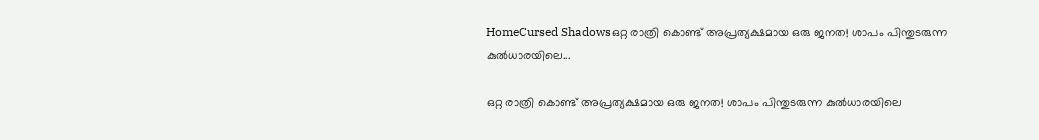HomeCursed Shadowsഒറ്റ രാത്രി കൊണ്ട് അപ്രത്യക്ഷമായ ഒരു ജനത! ശാപം പിന്തുടരുന്ന കുൽധാരയിലെ...

ഒറ്റ രാത്രി കൊണ്ട് അപ്രത്യക്ഷമായ ഒരു ജനത! ശാപം പിന്തുടരുന്ന കുൽധാരയിലെ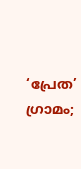‘പ്രേത’ ഗ്രാമം;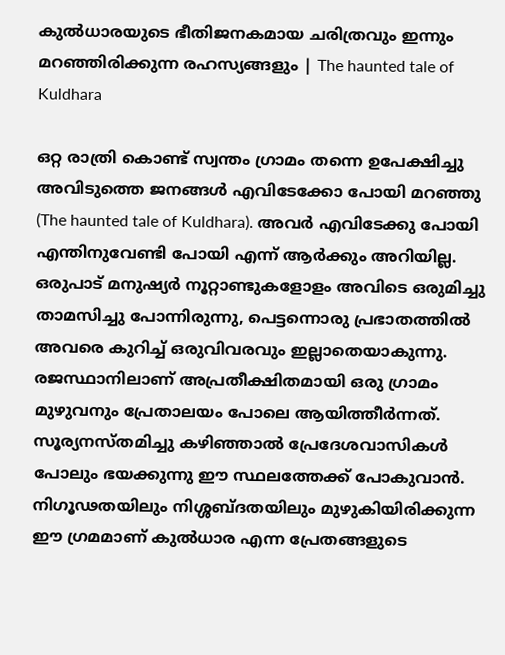കുൽധാരയുടെ ഭീതിജനകമായ ചരിത്രവും ഇന്നും മറഞ്ഞിരിക്കുന്ന രഹസ്യങ്ങളും | The haunted tale of Kuldhara

ഒറ്റ രാത്രി കൊണ്ട് സ്വന്തം ഗ്രാമം തന്നെ ഉപേക്ഷിച്ചു അവിടുത്തെ ജനങ്ങൾ എവിടേക്കോ പോയി മറഞ്ഞു (The haunted tale of Kuldhara). അവർ എവിടേക്കു പോയി എന്തിനുവേണ്ടി പോയി എന്ന് ആർക്കും അറിയില്ല. ഒരുപാട് മനുഷ്യർ നൂറ്റാണ്ടുകളോളം അവിടെ ഒരുമിച്ചു താമസിച്ചു പോന്നിരുന്നു, പെട്ടന്നൊരു പ്രഭാതത്തിൽ അവരെ കുറിച്ച് ഒരുവിവരവും ഇല്ലാതെയാകുന്നു. രജസ്ഥാനിലാണ് അപ്രതീക്ഷിതമായി ഒരു ഗ്രാമം മുഴുവനും പ്രേതാലയം പോലെ ആയിത്തീർന്നത്. സൂര്യനസ്തമിച്ചു കഴിഞ്ഞാൽ പ്രേദേശവാസികൾ പോലും ഭയക്കുന്നു ഈ സ്ഥലത്തേക്ക് പോകുവാൻ. നിഗൂഢതയിലും നിശ്ശബ്ദതയിലും മുഴുകിയിരിക്കുന്ന ഈ ഗ്രമമാണ് കുൽധാര എന്ന പ്രേതങ്ങളുടെ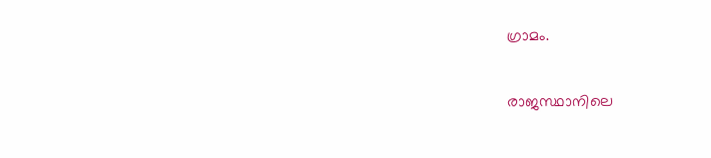ഗ്രാമം.

രാജസ്ഥാനിലെ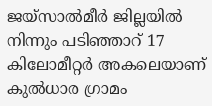ജയ്സാൽമീർ ജില്ലയിൽ നിന്നും പടിഞ്ഞാറ് 17 കിലോമീറ്റർ അകലെയാണ് കുൽധാര ഗ്രാമം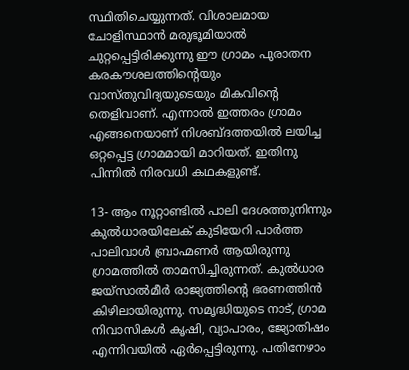സ്ഥിതിചെയ്യുന്നത്. വിശാലമായ ചോളിസ്ഥാൻ മരുഭൂമിയാൽ ചുറ്റപ്പെട്ടിരിക്കുന്നു ഈ ഗ്രാമം പുരാതന കരകൗശലത്തിന്റെയും വാസ്തുവിദ്യയുടെയും മികവിൻ്റെ തെളിവാണ്. എന്നാൽ ഇത്തരം ഗ്രാമം എങ്ങനെയാണ് നിശബ്ദത്തയിൽ ലയിച്ച ഒറ്റപ്പെട്ട ഗ്രാമമായി മാറിയത്. ഇതിനു പിന്നിൽ നിരവധി കഥകളുണ്ട്.

13- ആം നൂറ്റാണ്ടിൽ പാലി ദേശത്തുനിന്നും കുൽധാരയിലേക് കുടിയേറി പാർത്ത പാലിവാൾ ബ്രാഹ്മണർ ആയിരുന്നു ഗ്രാമത്തിൽ താമസിച്ചിരുന്നത്. കുൽധാര ജയ്‌സാൽമീർ രാജ്യത്തിൻ്റെ ഭരണത്തിൻ കിഴിലായിരുന്നു. സമൃദ്ധിയുടെ നാട്, ഗ്രാമ നിവാസികൾ കൃഷി, വ്യാപാരം, ജ്യോതിഷം എന്നിവയിൽ ഏർപ്പെട്ടിരുന്നു. പതിനേഴാം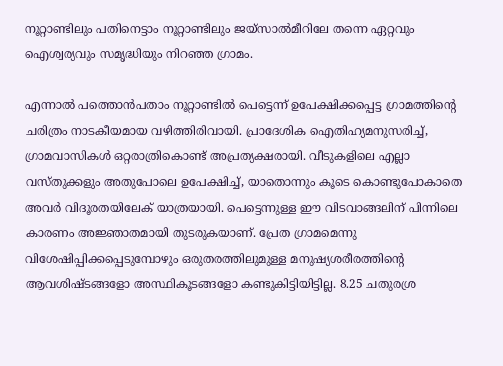നൂറ്റാണ്ടിലും പതിനെട്ടാം നൂറ്റാണ്ടിലും ജയ്സാൽമീറിലേ തന്നെ ഏറ്റവും ഐശ്വര്യവും സമൃദ്ധിയും നിറഞ്ഞ ഗ്രാമം.

എന്നാൽ പത്തൊൻപതാം നൂറ്റാണ്ടിൽ പെട്ടെന്ന് ഉപേക്ഷിക്കപ്പെട്ട ഗ്രാമത്തിൻ്റെ ചരിത്രം നാടകീയമായ വഴിത്തിരിവായി. പ്രാദേശിക ഐതിഹ്യമനുസരിച്ച്, ഗ്രാമവാസികൾ ഒറ്റരാത്രികൊണ്ട് അപ്രത്യക്ഷരായി. വീടുകളിലെ എല്ലാ വസ്തുക്കളും അതുപോലെ ഉപേക്ഷിച്ച്, യാതൊന്നും കൂടെ കൊണ്ടുപോകാതെ അവർ വിദൂരതയിലേക് യാത്രയായി. പെട്ടെന്നുള്ള ഈ വിടവാങ്ങലിന് പിന്നിലെ കാരണം അജ്ഞാതമായി തുടരുകയാണ്. പ്രേത ഗ്രാമമെന്നു വിശേഷിപ്പിക്കപ്പെടുമ്പോഴും ഒരുതരത്തിലുമുള്ള മനുഷ്യശരീരത്തിന്റെ ആവശിഷ്ടങ്ങളോ അസ്ഥികൂടങ്ങളോ കണ്ടുകിട്ടിയിട്ടില്ല. 8.25 ചതുരശ്ര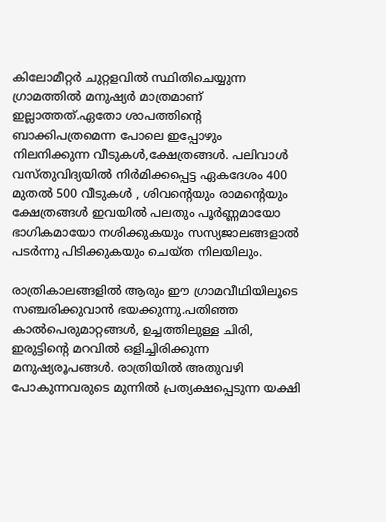കിലോമീറ്റർ ചുറ്റളവിൽ സ്ഥിതിചെയ്യുന്ന ഗ്രാമത്തിൽ മനുഷ്യർ മാത്രമാണ് ഇല്ലാത്തത്.ഏതോ ശാപത്തിന്റെ ബാക്കിപത്രമെന്ന പോലെ ഇപ്പോഴും നിലനിക്കുന്ന വീടുകൾ,ക്ഷേത്രങ്ങൾ. പലിവാൾ വസ്തുവിദ്യയിൽ നിർമിക്കപ്പെട്ട ഏകദേശം 400 മുതൽ 500 വീടുകൾ , ശിവന്റെയും രാമന്റെയും ക്ഷേത്രങ്ങൾ ഇവയിൽ പലതും പൂർണ്ണമായോ ഭാഗികമായോ നശിക്കുകയും സസ്യജാലങ്ങളാൽ പടർന്നു പിടിക്കുകയും ചെയ്ത നിലയിലും.

രാത്രികാലങ്ങളിൽ ആരും ഈ ഗ്രാമവീഥിയിലൂടെ സഞ്ചരിക്കുവാൻ ഭയക്കുന്നു.പതിഞ്ഞ കാൽപെരുമാറ്റങ്ങൾ, ഉച്ചത്തിലുള്ള ചിരി, ഇരുട്ടിന്റെ മറവിൽ ഒളിച്ചിരിക്കുന്ന മനുഷ്യരൂപങ്ങൾ. രാത്രിയിൽ അതുവഴി പോകുന്നവരുടെ മുന്നിൽ പ്രത്യക്ഷപ്പെടുന്ന യക്ഷി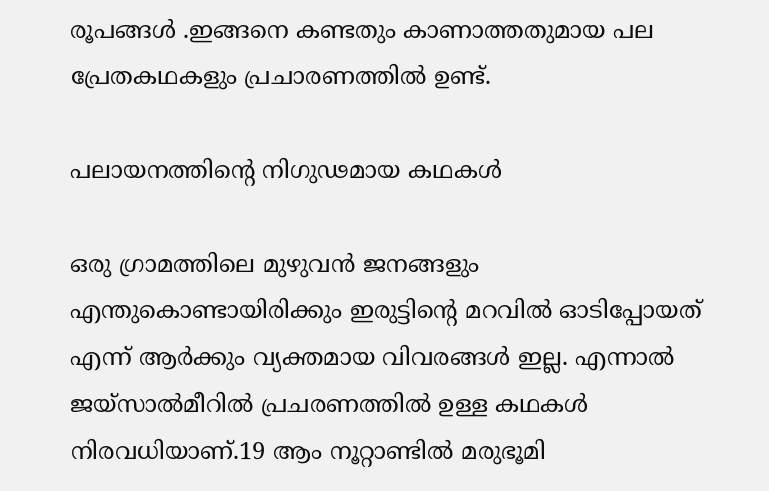രൂപങ്ങൾ .ഇങ്ങനെ കണ്ടതും കാണാത്തതുമായ പല പ്രേതകഥകളും പ്രചാരണത്തിൽ ഉണ്ട്.

പലായനത്തിൻ്റെ നിഗുഢമായ കഥകൾ

ഒരു ഗ്രാമത്തിലെ മുഴുവൻ ജനങ്ങളും എന്തുകൊണ്ടായിരിക്കും ഇരുട്ടിന്റെ മറവിൽ ഓടിപ്പോയത് എന്ന് ആർക്കും വ്യക്തമായ വിവരങ്ങൾ ഇല്ല. എന്നാൽ ജയ്സാൽമീറിൽ പ്രചരണത്തിൽ ഉള്ള കഥകൾ നിരവധിയാണ്.19 ആം നൂറ്റാണ്ടിൽ മരുഭൂമി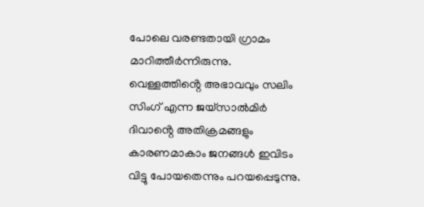പോലെ വരണ്ടതായി ഗ്രാമം മാറിത്തീർന്നിരുന്നു. വെള്ളത്തിൻ്റെ അഭാവവും സലിം സിംഗ് എന്ന ജയ്സാൽമിർ ദിവാൻ്റെ അതിക്രമങ്ങളും കാരണമാകാം ജനങ്ങൾ ഇവിടം വിട്ടു പോയതെന്നും പറയപ്പെടുന്നു.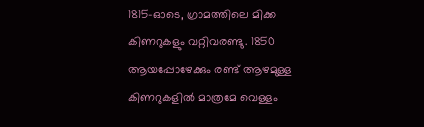1815-ഓടെ, ഗ്രാമത്തിലെ മിക്ക കിണറുകളും വറ്റിവരണ്ടു. 1850 ആയപ്പോഴേക്കും രണ്ട് ആഴമുള്ള കിണറുകളിൽ മാത്രമേ വെള്ളം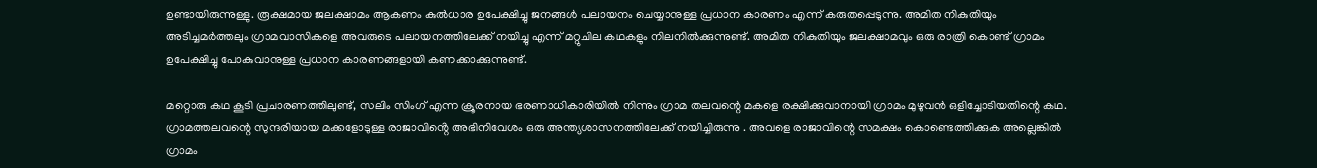ഉണ്ടായിരുന്നുള്ളു. രൂക്ഷമായ ജലക്ഷാമം ആകണം കുൽധാര ഉപേക്ഷിച്ചു ജനങ്ങൾ പലായനം ചെയ്യാനുള്ള പ്രധാന കാരണം എന്ന് കരുതപ്പെടുന്നു. അമിത നികുതിയും അടിച്ചമർത്തലും ഗ്രാമവാസികളെ അവരുടെ പലായനത്തിലേക്ക് നയിച്ചു എന്ന് മറ്റുചില കഥകളും നിലനിൽക്കുന്നുണ്ട്. അമിത നികുതിയും ജലക്ഷാമവും ഒരു രാത്രി കൊണ്ട് ഗ്രാമം ഉപേക്ഷിച്ചു പോകുവാനുള്ള പ്രധാന കാരണങ്ങളായി കണക്കാക്കുന്നുണ്ട്.

മറ്റൊരു കഥ കൂടി പ്രചാരണത്തിലുണ്ട്, സലിം സിംഗ് എന്ന ക്രൂരനായ ഭരണാധികാരിയിൽ നിന്നും ഗ്രാമ തലവന്റെ മകളെ രക്ഷിക്കുവാനായി ഗ്രാമം മുഴുവൻ ഒളിച്ചോടിയതിന്റെ കഥ. ഗ്രാമത്തലവന്റെ സുന്ദരിയായ മക്കളോടുള്ള രാജാവിൻ്റെ അഭിനിവേശം ഒരു അന്ത്യശാസനത്തിലേക്ക് നയിച്ചിരുന്നു . അവളെ രാജാവിന്റെ സമക്ഷം കൊണ്ടെത്തിക്കുക അല്ലെങ്കിൽ ഗ്രാമം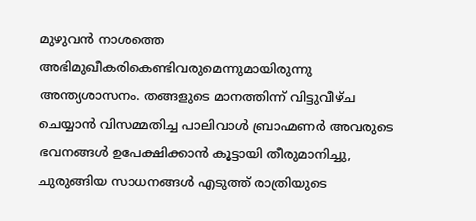മുഴുവൻ നാശത്തെ അഭിമുഖീകരികെണ്ടിവരുമെന്നുമായിരുന്നു അന്ത്യശാസനം. തങ്ങളുടെ മാനത്തിന്ന് വിട്ടുവീഴ്ച ചെയ്യാൻ വിസമ്മതിച്ച പാലിവാൾ ബ്രാഹ്മണർ അവരുടെ ഭവനങ്ങൾ ഉപേക്ഷിക്കാൻ കൂട്ടായി തീരുമാനിച്ചു, ചുരുങ്ങിയ സാധനങ്ങൾ എടുത്ത് രാത്രിയുടെ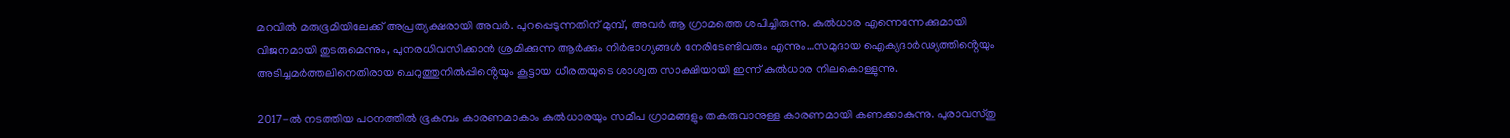മറവിൽ മരുഭൂമിയിലേക്ക് അപ്രത്യക്ഷരായി അവർ. പുറപ്പെടുന്നതിന് മുമ്പ്, അവർ ആ ഗ്രാമത്തെ ശപിച്ചിരുന്നു. കുൽധാര എന്നെന്നേക്കുമായി വിജനമായി തുടരുമെന്നും, പുനരധിവസിക്കാൻ ശ്രമിക്കുന്ന ആർക്കും നിർഭാഗ്യങ്ങൾ നേരിടേണ്ടിവരും എന്നും…സമുദായ ഐക്യദാർഢ്യത്തിൻ്റെയും അടിച്ചമർത്തലിനെതിരായ ചെറുത്തുനിൽപ്പിൻ്റെയും കൂട്ടായ ധീരതയുടെ ശാശ്വത സാക്ഷിയായി ഇന്ന് കുൽധാര നിലകൊള്ളുന്നു.

2017-ൽ നടത്തിയ പഠനത്തിൽ ഭൂകമ്പം കാരണമാകാം കുൽധാരയും സമീപ ഗ്രാമങ്ങളും തകരുവാനുള്ള കാരണമായി കണക്കാകുന്നു. പുരാവസ്തു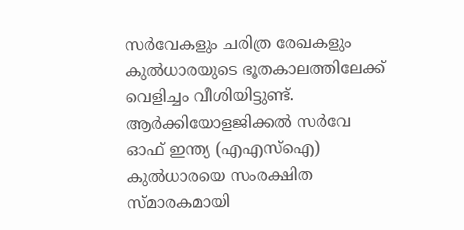സർവേകളും ചരിത്ര രേഖകളും കുൽധാരയുടെ ഭൂതകാലത്തിലേക്ക് വെളിച്ചം വീശിയിട്ടുണ്ട്. ആർക്കിയോളജിക്കൽ സർവേ ഓഫ് ഇന്ത്യ (എഎസ്ഐ) കുൽധാരയെ സംരക്ഷിത സ്മാരകമായി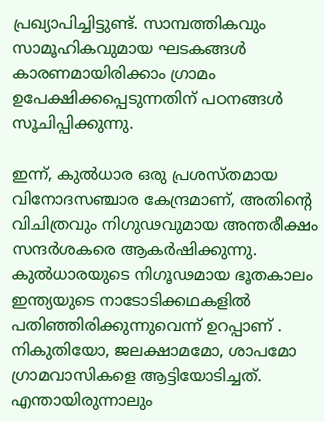പ്രഖ്യാപിച്ചിട്ടുണ്ട്. സാമ്പത്തികവും സാമൂഹികവുമായ ഘടകങ്ങൾ കാരണമായിരിക്കാം ഗ്രാമം ഉപേക്ഷിക്കപ്പെടുന്നതിന് പഠനങ്ങൾ സൂചിപ്പിക്കുന്നു.

ഇന്ന്, കുൽധാര ഒരു പ്രശസ്തമായ വിനോദസഞ്ചാര കേന്ദ്രമാണ്, അതിൻ്റെ വിചിത്രവും നിഗുഢവുമായ അന്തരീക്ഷം സന്ദർശകരെ ആകർഷിക്കുന്നു. കുൽധാരയുടെ നിഗൂഢമായ ഭൂതകാലം ഇന്ത്യയുടെ നാടോടിക്കഥകളിൽ പതിഞ്ഞിരിക്കുന്നുവെന്ന് ഉറപ്പാണ് .
നികുതിയോ, ജലക്ഷാമമോ, ശാപമോ ഗ്രാമവാസികളെ ആട്ടിയോടിച്ചത്. എന്തായിരുന്നാലും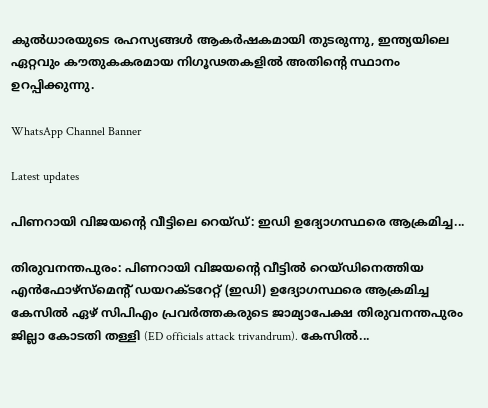കുൽധാരയുടെ രഹസ്യങ്ങൾ ആകർഷകമായി തുടരുന്നു, ഇന്ത്യയിലെ ഏറ്റവും കൗതുകകരമായ നിഗൂഢതകളിൽ അതിൻ്റെ സ്ഥാനം ഉറപ്പിക്കുന്നു.

WhatsApp Channel Banner

Latest updates

പിണറായി വിജയന്റെ വീട്ടിലെ റെയ്ഡ്: ഇഡി ഉദ്യോഗസ്ഥരെ ആക്രമിച്ച...

തിരുവനന്തപുരം: പിണറായി വിജയന്റെ വീട്ടിൽ റെയ്ഡിനെത്തിയ എൻഫോഴ്‌സ്‌മെന്റ് ഡയറക്ടറേറ്റ് (ഇഡി) ഉദ്യോഗസ്ഥരെ ആക്രമിച്ച കേസിൽ ഏഴ് സിപിഎം പ്രവർത്തകരുടെ ജാമ്യാപേക്ഷ തിരുവനന്തപുരം ജില്ലാ കോടതി തള്ളി (ED officials attack trivandrum). കേസിൽ...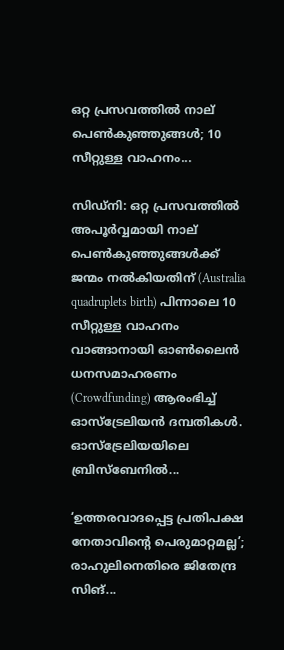ഒറ്റ പ്രസവത്തിൽ നാല് പെൺകുഞ്ഞുങ്ങൾ; 10 സീറ്റുള്ള വാഹനം...

സിഡ്നി: ഒറ്റ പ്രസവത്തിൽ അപൂർവ്വമായി നാല് പെൺകുഞ്ഞുങ്ങൾക്ക് ജന്മം നൽകിയതിന് (Australia quadruplets birth) പിന്നാലെ 10 സീറ്റുള്ള വാഹനം വാങ്ങാനായി ഓൺലൈൻ ധനസമാഹരണം (Crowdfunding) ആരംഭിച്ച് ഓസ്‌ട്രേലിയൻ ദമ്പതികൾ. ഓസ്‌ട്രേലിയയിലെ ബ്രിസ്‌ബേനിൽ...

‘ഉത്തരവാദപ്പെട്ട പ്രതിപക്ഷ നേതാവിന്റെ പെരുമാറ്റമല്ല’; രാഹുലിനെതിരെ ജിതേന്ദ്ര സിങ്...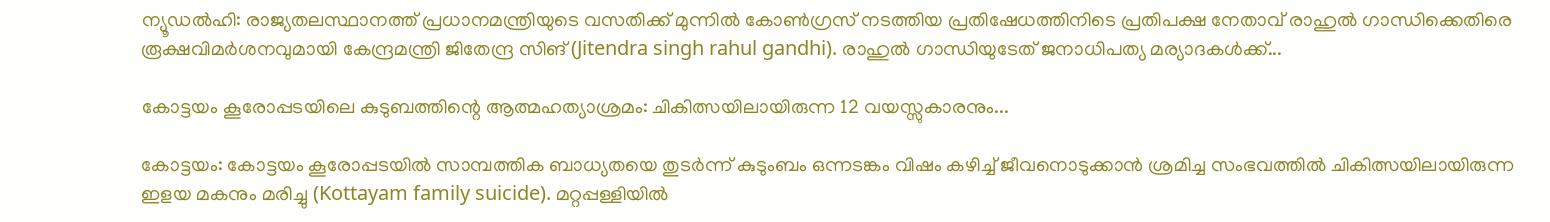ന്യൂഡൽഹി: രാജ്യതലസ്ഥാനത്ത് പ്രധാനമന്ത്രിയുടെ വസതിക്ക് മുന്നിൽ കോൺഗ്രസ് നടത്തിയ പ്രതിഷേധത്തിനിടെ പ്രതിപക്ഷ നേതാവ് രാഹുൽ ഗാന്ധിക്കെതിരെ രൂക്ഷവിമർശനവുമായി കേന്ദ്രമന്ത്രി ജിതേന്ദ്ര സിങ് (Jitendra singh rahul gandhi). രാഹുൽ ഗാന്ധിയുടേത് ജനാധിപത്യ മര്യാദകൾക്ക്...

കോട്ടയം കൂരോപ്പടയിലെ കുടുബത്തിന്റെ ആത്മഹത്യാശ്രമം: ചികിത്സയിലായിരുന്ന 12 വയസ്സുകാരനും...

കോട്ടയം: കോട്ടയം കൂരോപ്പടയിൽ സാമ്പത്തിക ബാധ്യതയെ തുടർന്ന് കുടുംബം ഒന്നടങ്കം വിഷം കഴിച്ച് ജീവനൊടുക്കാൻ ശ്രമിച്ച സംഭവത്തിൽ ചികിത്സയിലായിരുന്ന ഇളയ മകനും മരിച്ചു (Kottayam family suicide). മറ്റപ്പള്ളിയിൽ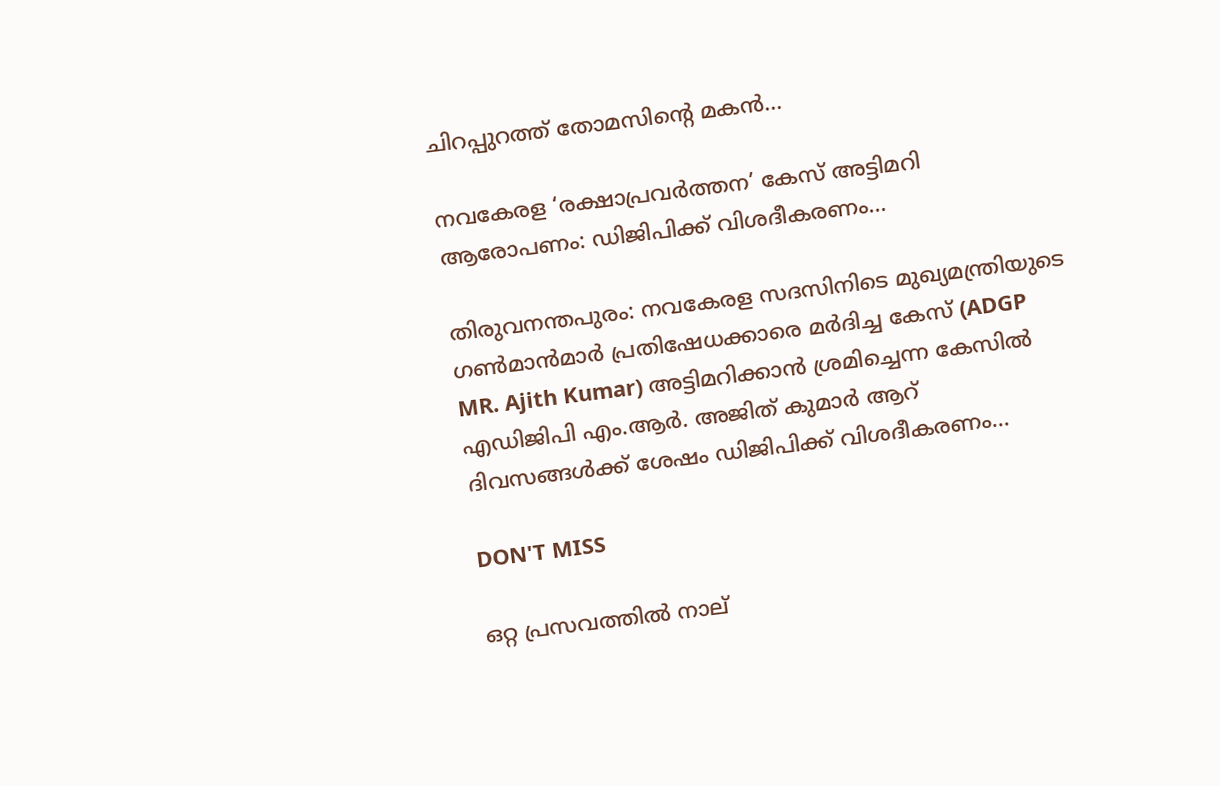ചിറപ്പുറത്ത് തോമസിന്റെ മകൻ...

നവകേരള ‘രക്ഷാപ്രവർത്തന’ കേസ് അട്ടിമറി ആരോപണം: ഡിജിപിക്ക് വിശദീകരണം...

തിരുവനന്തപുരം: നവകേരള സദസിനിടെ മുഖ്യമന്ത്രിയുടെ ഗൺമാൻമാർ പ്രതിഷേധക്കാരെ മർദിച്ച കേസ് (ADGP MR. Ajith Kumar) അട്ടിമറിക്കാൻ ശ്രമിച്ചെന്ന കേസിൽ എഡിജിപി എം.ആർ. അജിത് കുമാർ ആറ് ദിവസങ്ങൾക്ക് ശേഷം ഡിജിപിക്ക് വിശദീകരണം...

DON'T MISS

ഒറ്റ പ്രസവത്തിൽ നാല്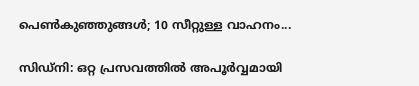പെൺകുഞ്ഞുങ്ങൾ; 10 സീറ്റുള്ള വാഹനം...

സിഡ്നി: ഒറ്റ പ്രസവത്തിൽ അപൂർവ്വമായി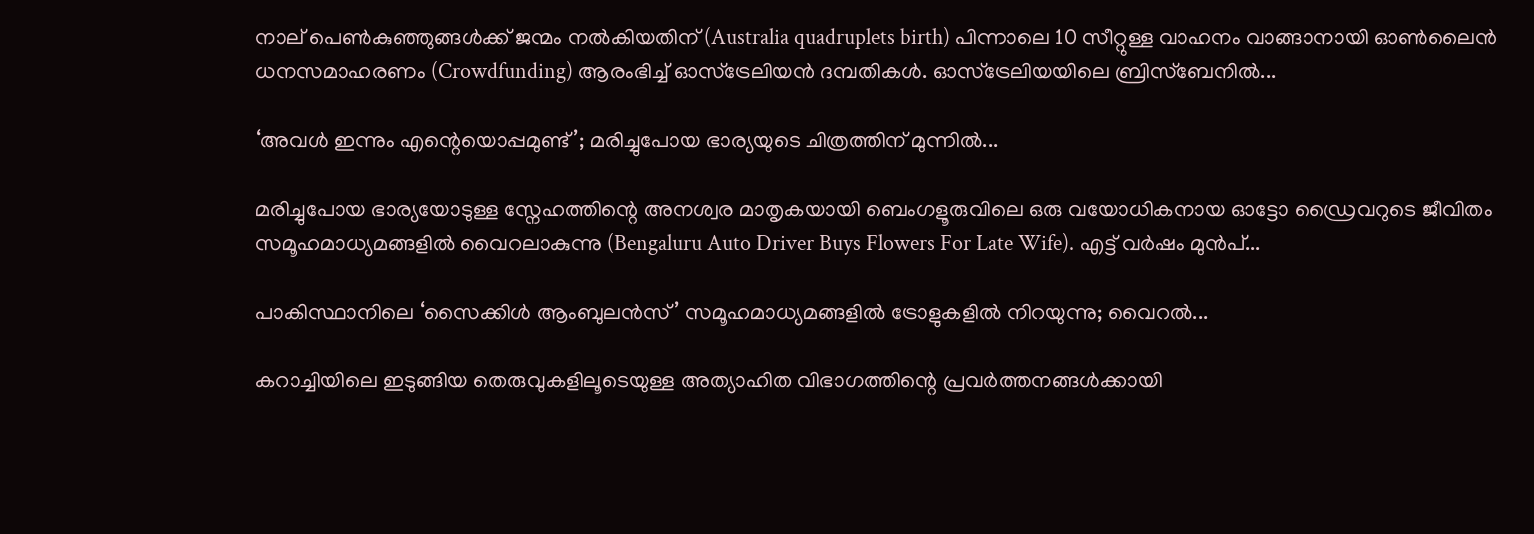നാല് പെൺകുഞ്ഞുങ്ങൾക്ക് ജന്മം നൽകിയതിന് (Australia quadruplets birth) പിന്നാലെ 10 സീറ്റുള്ള വാഹനം വാങ്ങാനായി ഓൺലൈൻ ധനസമാഹരണം (Crowdfunding) ആരംഭിച്ച് ഓസ്‌ട്രേലിയൻ ദമ്പതികൾ. ഓസ്‌ട്രേലിയയിലെ ബ്രിസ്‌ബേനിൽ...

‘അവൾ ഇന്നും എന്റെയൊപ്പമുണ്ട്’; മരിച്ചുപോയ ഭാര്യയുടെ ചിത്രത്തിന് മുന്നിൽ...

മരിച്ചുപോയ ഭാര്യയോടുള്ള സ്നേഹത്തിന്റെ അനശ്വര മാതൃകയായി ബെംഗളൂരുവിലെ ഒരു വയോധികനായ ഓട്ടോ ഡ്രൈവറുടെ ജീവിതം സമൂഹമാധ്യമങ്ങളിൽ വൈറലാകുന്നു (Bengaluru Auto Driver Buys Flowers For Late Wife). എട്ട് വർഷം മുൻപ്...

പാകിസ്ഥാനിലെ ‘സൈക്കിൾ ആംബുലൻസ്’ സമൂഹമാധ്യമങ്ങളിൽ ട്രോളുകളിൽ നിറയുന്നു; വൈറൽ...

കറാച്ചിയിലെ ഇടുങ്ങിയ തെരുവുകളിലൂടെയുള്ള അത്യാഹിത വിഭാഗത്തിന്റെ പ്രവർത്തനങ്ങൾക്കായി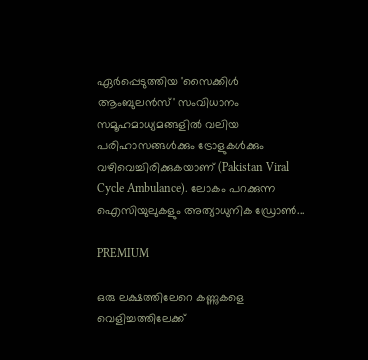ഏർപ്പെടുത്തിയ 'സൈക്കിൾ ആംബുലൻസ്' സംവിധാനം സമൂഹമാധ്യമങ്ങളിൽ വലിയ പരിഹാസങ്ങൾക്കും ട്രോളുകൾക്കും വഴിവെച്ചിരിക്കുകയാണ് (Pakistan Viral Cycle Ambulance). ലോകം പറക്കുന്ന ഐസിയുലുകളും അത്യാധുനിക ഡ്രോൺ...

PREMIUM

ഒരു ലക്ഷത്തിലേറെ കണ്ണുകളെ വെളിച്ചത്തിലേക്ക്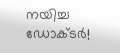നയിച്ച ഡോക്ടർ!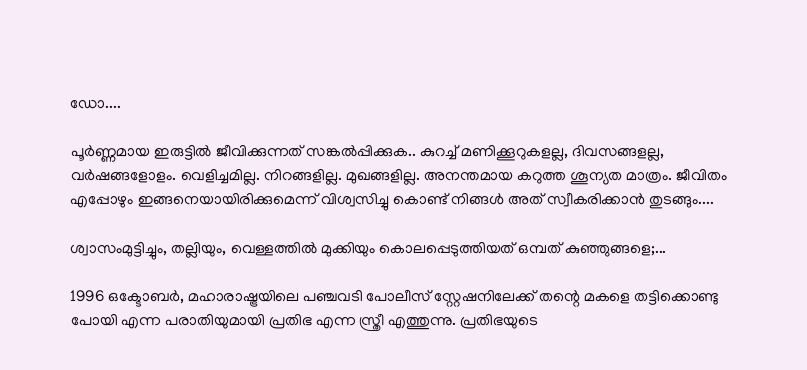ഡോ....

പൂർണ്ണമായ ഇരുട്ടിൽ ജീവിക്കുന്നത് സങ്കൽപ്പിക്കുക.. കുറച്ച് മണിക്കൂറുകളല്ല, ദിവസങ്ങളല്ല, വർഷങ്ങളോളം. വെളിച്ചമില്ല. നിറങ്ങളില്ല. മുഖങ്ങളില്ല. അനന്തമായ കറുത്ത ശൂന്യത മാത്രം. ജീവിതം എപ്പോഴും ഇങ്ങനെയായിരിക്കുമെന്ന് വിശ്വസിച്ചു കൊണ്ട് നിങ്ങൾ അത് സ്വീകരിക്കാൻ തുടങ്ങും....

ശ്വാസംമുട്ടിച്ചും, തല്ലിയും, വെള്ളത്തിൽ മുക്കിയും കൊലപ്പെടുത്തിയത് ഒമ്പത് കുഞ്ഞുങ്ങളെ;...

1996 ഒക്ടോബർ, മഹാരാഷ്ട്രയിലെ പഞ്ചവടി പോലീസ് സ്റ്റേഷനിലേക്ക് തന്റെ മകളെ തട്ടിക്കൊണ്ടു പോയി എന്ന പരാതിയുമായി പ്രതിഭ എന്ന സ്ത്രീ എത്തുന്നു. പ്രതിഭയുടെ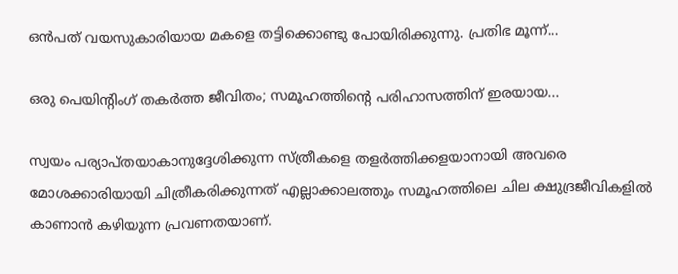ഒൻപത് വയസുകാരിയായ മകളെ തട്ടിക്കൊണ്ടു പോയിരിക്കുന്നു. പ്രതിഭ മൂന്ന്...

ഒരു പെയിന്റിംഗ് തകർത്ത ജീവിതം; സമൂഹത്തിന്റെ പരിഹാസത്തിന് ഇരയായ...

സ്വയം പര്യാപ്തയാകാനുദ്ദേശിക്കുന്ന സ്ത്രീകളെ തളർത്തിക്കളയാനായി അവരെ മോശക്കാരിയായി ചിത്രീകരിക്കുന്നത് എല്ലാക്കാലത്തും സമൂഹത്തിലെ ചില ക്ഷുദ്രജീവികളിൽ കാണാൻ കഴിയുന്ന പ്രവണതയാണ്.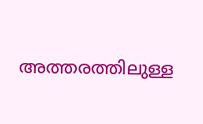അത്തരത്തിലുള്ള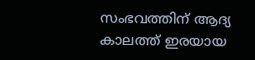സംഭവത്തിന് ആദ്യ കാലത്ത് ഇരയായ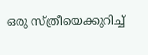ഒരു സ്ത്രീയെക്കുറിച്ച്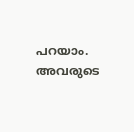പറയാം. അവരുടെ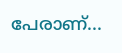പേരാണ്...